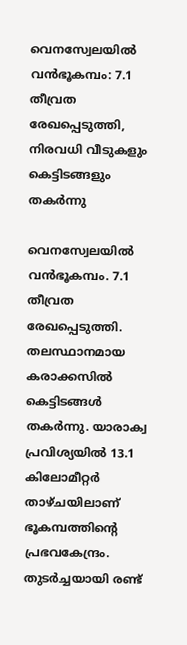വെനസ്വേലയില്‍ വന്‍ഭൂകമ്പം: 7.1 തീവ്രത രേഖപ്പെടുത്തി, നിരവധി വീടുകളും കെട്ടിടങ്ങളും തകര്‍ന്നു

വെനസ്വേലയില്‍ വന്‍ഭൂകമ്പം. 7.1 തീവ്രത രേഖപ്പെടുത്തി. തലസ്ഥാനമായ കരാക്കസില്‍ കെട്ടിടങ്ങള്‍ തകര്‍ന്നു. യാരാക്വ പ്രവിശ്യയില്‍ 13.1 കിലോമീറ്റര്‍ താഴ്ചയിലാണ് ഭൂകമ്പത്തിന്റെ പ്രഭവകേന്ദ്രം. തുടര്‍ച്ചയായി രണ്ട്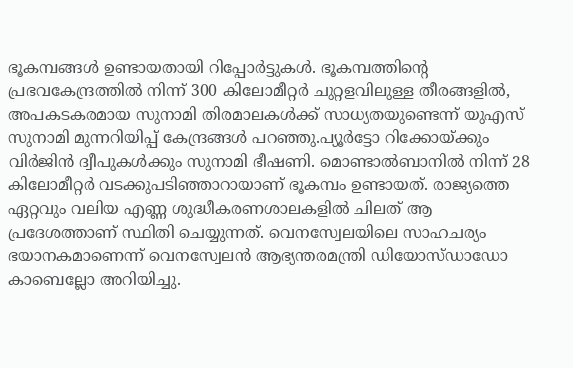ഭൂകമ്പങ്ങള്‍ ഉണ്ടായതായി റിപ്പോര്‍ട്ടുകള്‍. ഭൂകമ്പത്തിന്റെ പ്രഭവകേന്ദ്രത്തില്‍ നിന്ന് 300 കിലോമീറ്റര്‍ ചുറ്റളവിലുള്ള തീരങ്ങളില്‍, അപകടകരമായ സുനാമി തിരമാലകള്‍ക്ക് സാധ്യതയുണ്ടെന്ന് യുഎസ് സുനാമി മുന്നറിയിപ്പ് കേന്ദ്രങ്ങള്‍ പറഞ്ഞു.പ്യൂര്‍ട്ടോ റിക്കോയ്ക്കും വിര്‍ജിന്‍ ദ്വീപുകള്‍ക്കും സുനാമി ഭീഷണി. മൊണ്ടാല്‍ബാനില്‍ നിന്ന് 28 കിലോമീറ്റര്‍ വടക്കുപടിഞ്ഞാറായാണ് ഭൂകമ്പം ഉണ്ടായത്. രാജ്യത്തെ ഏറ്റവും വലിയ എണ്ണ ശുദ്ധീകരണശാലകളില്‍ ചിലത് ആ പ്രദേശത്താണ് സ്ഥിതി ചെയ്യുന്നത്. വെനസ്വേലയിലെ സാഹചര്യം ഭയാനകമാണെന്ന് വെനസ്വേലന്‍ ആഭ്യന്തരമന്ത്രി ഡിയോസ്ഡാഡോ കാബെല്ലോ അറിയിച്ചു.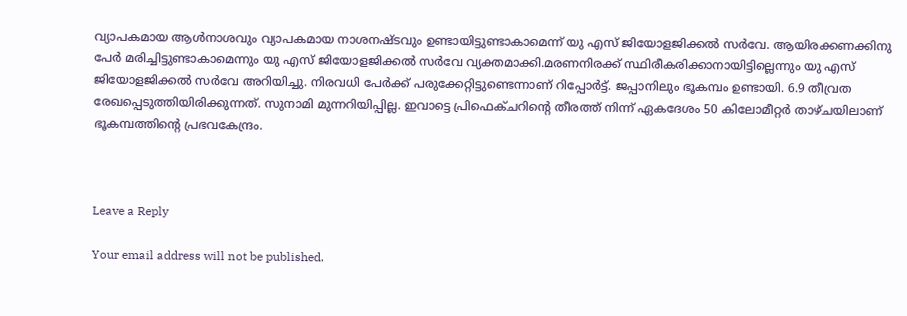വ്യാപകമായ ആള്‍നാശവും വ്യാപകമായ നാശനഷ്ടവും ഉണ്ടായിട്ടുണ്ടാകാമെന്ന് യു എസ് ജിയോളജിക്കല്‍ സര്‍വേ. ആയിരക്കണക്കിനു പേര്‍ മരിച്ചിട്ടുണ്ടാകാമെന്നും യു എസ് ജിയോളജിക്കല്‍ സര്‍വേ വ്യക്തമാക്കി.മരണനിരക്ക് സ്ഥിരീകരിക്കാനായിട്ടില്ലെന്നും യു എസ് ജിയോളജിക്കല്‍ സര്‍വേ അറിയിച്ചു. നിരവധി പേര്‍ക്ക് പരുക്കേറ്റിട്ടുണ്ടെന്നാണ് റിപ്പോര്‍ട്ട്. ജപ്പാനിലും ഭൂകമ്പം ഉണ്ടായി. 6.9 തീവ്രത രേഖപ്പെടുത്തിയിരിക്കുന്നത്. സുനാമി മുന്നറിയിപ്പില്ല. ഇവാട്ടെ പ്രിഫെക്ചറിന്റെ തീരത്ത് നിന്ന് ഏകദേശം 50 കിലോമീറ്റര്‍ താഴ്ചയിലാണ് ഭൂകമ്പത്തിന്റെ പ്രഭവകേന്ദ്രം.



Leave a Reply

Your email address will not be published.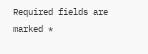Required fields are marked *